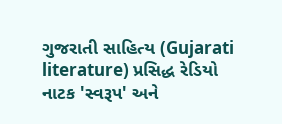ગુજરાતી સાહિત્ય (Gujarati literature) પ્રસિદ્ધ રેડિયો નાટક 'સ્વરૂપ' અને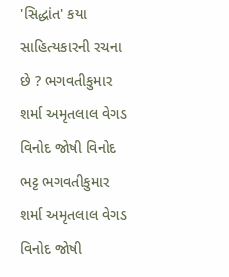'સિદ્ધાંત' કયા સાહિત્યકારની રચના છે ? ભગવતીકુમાર શર્મા અમૃતલાલ વેગડ વિનોદ જોષી વિનોદ ભટ્ટ ભગવતીકુમાર શર્મા અમૃતલાલ વેગડ વિનોદ જોષી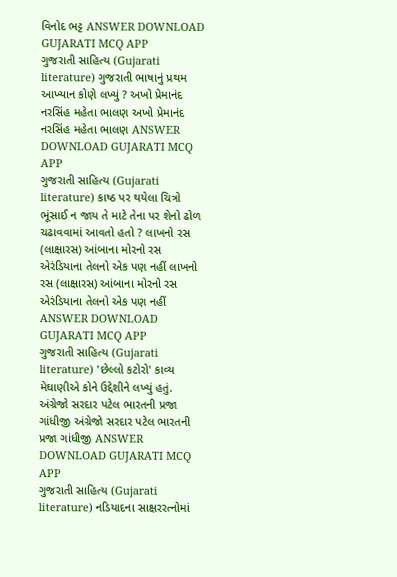વિનોદ ભટ્ટ ANSWER DOWNLOAD GUJARATI MCQ APP
ગુજરાતી સાહિત્ય (Gujarati literature) ગુજરાતી ભાષાનું પ્રથમ આખ્યાન કોણે લખ્યું ? અખો પ્રેમાનંદ નરસિંહ મહેતા ભાલણ અખો પ્રેમાનંદ નરસિંહ મહેતા ભાલણ ANSWER DOWNLOAD GUJARATI MCQ APP
ગુજરાતી સાહિત્ય (Gujarati literature) કાષ્ઠ પર થયેલા ચિત્રો ભૂંસાઈ ન જાય તે માટે તેના પર શેનો ઢોળ ચઢાવવામાં આવતો હતો ? લાખનો રસ (લાક્ષારસ) આંબાના મોરનો રસ એરંડિયાના તેલનો એક પણ નહીં લાખનો રસ (લાક્ષારસ) આંબાના મોરનો રસ એરંડિયાના તેલનો એક પણ નહીં ANSWER DOWNLOAD GUJARATI MCQ APP
ગુજરાતી સાહિત્ય (Gujarati literature) 'છેલ્લો કટોરો' કાવ્ય મેઘાણીએ કોને ઉદ્દેશીને લખ્યું હતું. અંગ્રેજો સરદાર પટેલ ભારતની પ્રજા ગાંધીજી અંગ્રેજો સરદાર પટેલ ભારતની પ્રજા ગાંધીજી ANSWER DOWNLOAD GUJARATI MCQ APP
ગુજરાતી સાહિત્ય (Gujarati literature) નડિયાદના સાક્ષરરત્નોમાં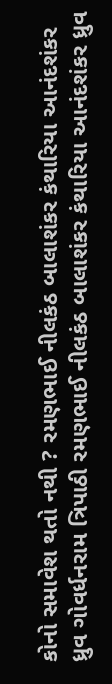કોનો સમાવેશ થતો નથી ? રમણભાઈ નીલકંઠ બાલાશંકર કંથારિયા આનંદશંકર ધ્રુવ ગોવર્ધનરામ ત્રિપાઠી રમણભાઈ નીલકંઠ બાલાશંકર કંથારિયા આનંદશંકર ધ્રુવ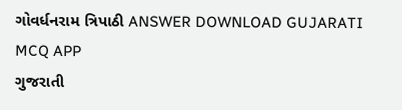ગોવર્ધનરામ ત્રિપાઠી ANSWER DOWNLOAD GUJARATI MCQ APP
ગુજરાતી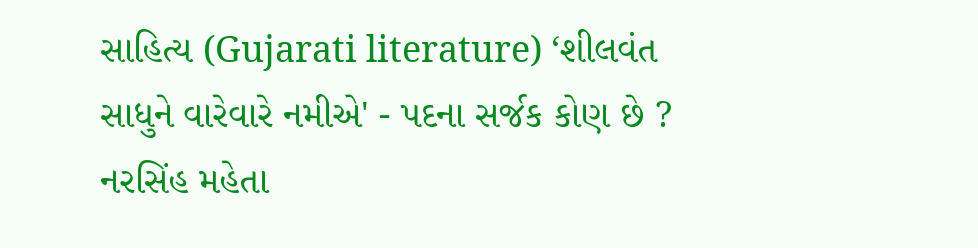સાહિત્ય (Gujarati literature) ‘શીલવંત સાધુને વારેવારે નમીએ' - પદના સર્જક કોણ છે ? નરસિંહ મહેતા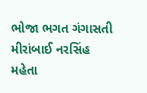ભોજા ભગત ગંગાસતી મીરાંબાઈ નરસિંહ મહેતા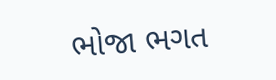ભોજા ભગત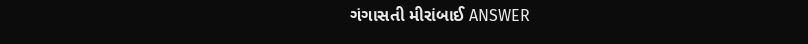ગંગાસતી મીરાંબાઈ ANSWER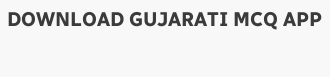DOWNLOAD GUJARATI MCQ APP